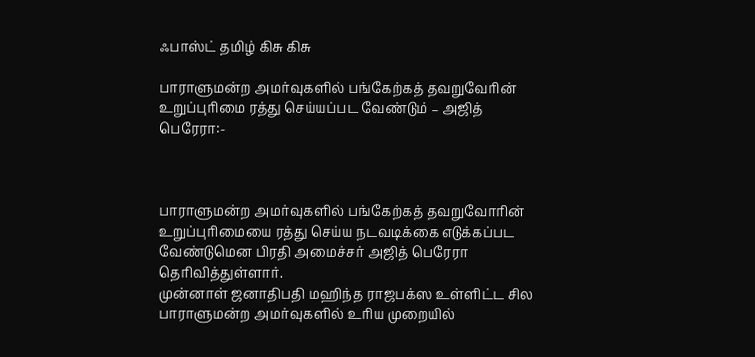ஃபாஸ்ட் தமிழ் கிசு கிசு

பாராளுமன்ற அமர்வுகளில் பங்கேற்கத் தவறுவேரின் உறுப்புரிமை ரத்து செய்யப்பட வேண்டும் – அஜித் பெரேரா:-



பாராளுமன்ற அமர்வுகளில் பங்கேற்கத் தவறுவோரின் உறுப்புரிமையை ரத்து செய்ய நடவடிக்கை எடுக்கப்பட வேண்டுமென பிரதி அமைச்சர் அஜித் பெரேரா தெரிவித்துள்ளார்.
முன்னாள் ஜனாதிபதி மஹிந்த ராஜபக்ஸ உள்ளிட்ட சில பாராளுமன்ற அமர்வுகளில் உரிய முறையில்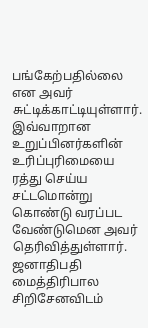பங்கேற்பதில்லை என அவர் சுட்டிக்காட்டியுள்ளார்.
இவ்வாறான உறுப்பினர்களின் உரிப்புரிமையை ரத்து செய்ய சட்டமொன்று கொண்டு வரப்பட வேண்டுமென அவர் தெரிவித்துள்ளார்.
ஜனாதிபதி மைத்திரிபால சிறிசேனவிடம்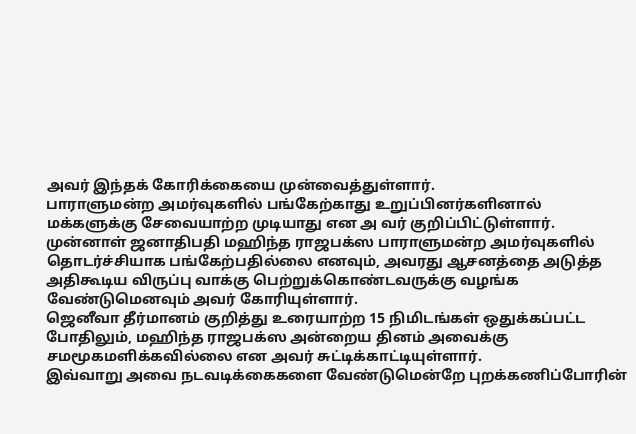அவர் இந்தக் கோரிக்கையை முன்வைத்துள்ளார்.
பாராளுமன்ற அமர்வுகளில் பங்கேற்காது உறுப்பினர்களினால் மக்களுக்கு சேவையாற்ற முடியாது என அ வர் குறிப்பிட்டுள்ளார்.
முன்னாள் ஜனாதிபதி மஹிந்த ராஜபக்ஸ பாராளுமன்ற அமர்வுகளில் தொடர்ச்சியாக பங்கேற்பதில்லை எனவும், அவரது ஆசனத்தை அடுத்த அதிகூடிய விருப்பு வாக்கு பெற்றுக்கொண்டவருக்கு வழங்க வேண்டுமெனவும் அவர் கோரியுள்ளார்.
ஜெனீவா தீர்மானம் குறித்து உரையாற்ற 15 நிமிடங்கள் ஒதுக்கப்பட்ட போதிலும், மஹிந்த ராஜபக்ஸ அன்றைய தினம் அவைக்கு சமமூகமளிக்கவில்லை என அவர் சுட்டிக்காட்டியுள்ளார்.
இவ்வாறு அவை நடவடிக்கைகளை வேண்டுமென்றே புறக்கணிப்போரின்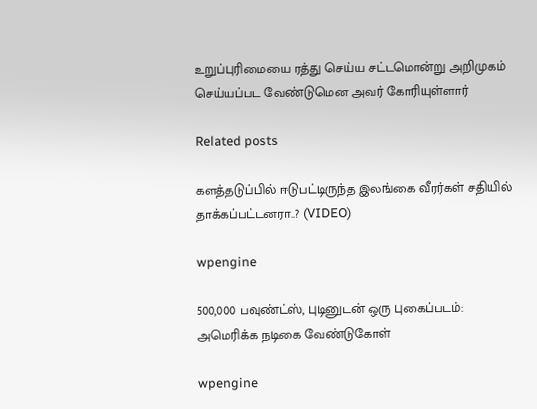உறுப்புரிமையை ரத்து செய்ய சட்டமொன்று அறிமுகம் செய்யப்பட வேண்டுமென அவர் கோரியுள்ளார்

Related posts

களத்தடுப்பில் ஈடுபட்டிருந்த இலங்கை வீரர்கள் சதியில் தாக்கப்பட்டனரா..? (VIDEO)

wpengine

500,000 பவுண்ட்ஸ், புடினுடன் ஒரு புகைப்படம்: அமெரிக்க நடிகை வேண்டுகோள்

wpengine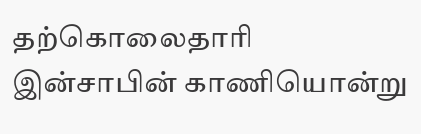தற்கொலைதாரி இன்சாபின் காணியொன்று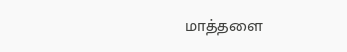மாத்தளை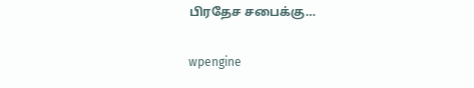பிரதேச சபைக்கு…

wpengine